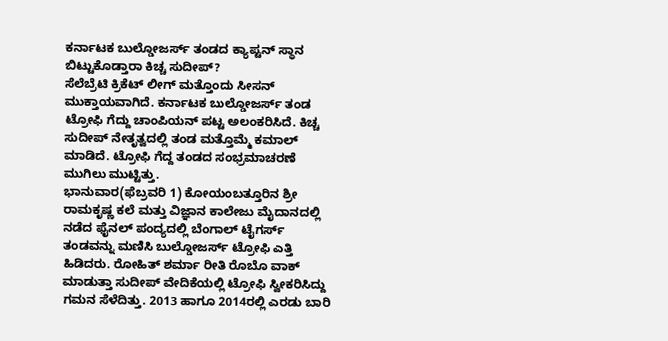ಕರ್ನಾಟಕ ಬುಲ್ಡೋಜರ್ಸ್ ತಂಡದ ಕ್ಯಾಪ್ಟನ್ ಸ್ಥಾನ ಬಿಟ್ಟುಕೊಡ್ತಾರಾ ಕಿಚ್ಚ ಸುದೀಪ್?
ಸೆಲೆಬ್ರೆಟಿ ಕ್ರಿಕೆಟ್ ಲೀಗ್ ಮತ್ತೊಂದು ಸೀಸನ್ ಮುಕ್ತಾಯವಾಗಿದೆ. ಕರ್ನಾಟಕ ಬುಲ್ಡೋಜರ್ಸ್ ತಂಡ ಟ್ರೋಫಿ ಗೆದ್ದು ಚಾಂಪಿಯನ್ ಪಟ್ಟ ಅಲಂಕರಿಸಿದೆ. ಕಿಚ್ಚ ಸುದೀಪ್ ನೇತೃತ್ವದಲ್ಲಿ ತಂಡ ಮತ್ತೊಮ್ಮೆ ಕಮಾಲ್ ಮಾಡಿದೆ. ಟ್ರೋಫಿ ಗೆದ್ದ ತಂಡದ ಸಂಭ್ರಮಾಚರಣೆ ಮುಗಿಲು ಮುಟ್ಟಿತ್ತು.
ಭಾನುವಾರ(ಫೆಬ್ರವರಿ 1) ಕೋಯಂಬತ್ತೂರಿನ ಶ್ರೀ ರಾಮಕೃಷ್ಣ ಕಲೆ ಮತ್ತು ವಿಜ್ಞಾನ ಕಾಲೇಜು ಮೈದಾನದಲ್ಲಿ ನಡೆದ ಫೈನಲ್ ಪಂದ್ಯದಲ್ಲಿ ಬೆಂಗಾಲ್ ಟೈಗರ್ಸ್ ತಂಡವನ್ನು ಮಣಿಸಿ ಬುಲ್ಡೋಜರ್ಸ್ ಟ್ರೋಫಿ ಎತ್ತಿ ಹಿಡಿದರು. ರೋಹಿತ್ ಶರ್ಮಾ ರೀತಿ ರೊಬೊ ವಾಕ್ ಮಾಡುತ್ತಾ ಸುದೀಪ್ ವೇದಿಕೆಯಲ್ಲಿ ಟ್ರೋಫಿ ಸ್ವೀಕರಿಸಿದ್ದು ಗಮನ ಸೆಳೆದಿತ್ತು. 2013 ಹಾಗೂ 2014ರಲ್ಲಿ ಎರಡು ಬಾರಿ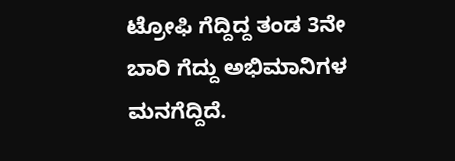ಟ್ರೋಫಿ ಗೆದ್ದಿದ್ದ ತಂಡ 3ನೇ ಬಾರಿ ಗೆದ್ದು ಅಭಿಮಾನಿಗಳ ಮನಗೆದ್ದಿದೆ.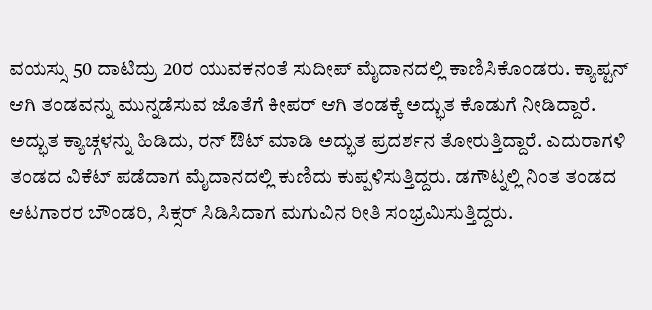ವಯಸ್ಸು 50 ದಾಟಿದ್ರು 20ರ ಯುವಕನಂತೆ ಸುದೀಪ್ ಮೈದಾನದಲ್ಲಿ ಕಾಣಿಸಿಕೊಂಡರು. ಕ್ಯಾಪ್ಟನ್ ಆಗಿ ತಂಡವನ್ನು ಮುನ್ನಡೆಸುವ ಜೊತೆಗೆ ಕೀಪರ್ ಆಗಿ ತಂಡಕ್ಕೆ ಅದ್ಭುತ ಕೊಡುಗೆ ನೀಡಿದ್ದಾರೆ. ಅದ್ಭುತ ಕ್ಯಾಚ್ಗಳನ್ನು ಹಿಡಿದು, ರನ್ ಔಟ್ ಮಾಡಿ ಅದ್ಭುತ ಪ್ರದರ್ಶನ ತೋರುತ್ತಿದ್ದಾರೆ. ಎದುರಾಗಳಿ ತಂಡದ ವಿಕೆಟ್ ಪಡೆದಾಗ ಮೈದಾನದಲ್ಲಿ ಕುಣಿದು ಕುಪ್ಪಳಿಸುತ್ತಿದ್ದರು. ಡಗೌಟ್ನಲ್ಲಿ ನಿಂತ ತಂಡದ ಆಟಗಾರರ ಬೌಂಡರಿ, ಸಿಕ್ಸರ್ ಸಿಡಿಸಿದಾಗ ಮಗುವಿನ ರೀತಿ ಸಂಭ್ರಮಿಸುತ್ತಿದ್ದರು.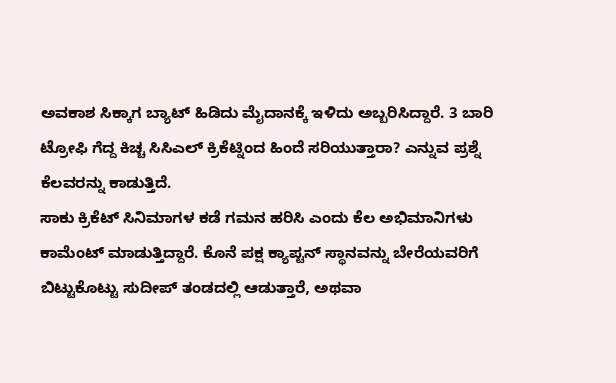ಅವಕಾಶ ಸಿಕ್ಕಾಗ ಬ್ಯಾಟ್ ಹಿಡಿದು ಮೈದಾನಕ್ಕೆ ಇಳಿದು ಅಬ್ಬರಿಸಿದ್ದಾರೆ. 3 ಬಾರಿ ಟ್ರೋಫಿ ಗೆದ್ದ ಕಿಚ್ಚ ಸಿಸಿಎಲ್ ಕ್ರಿಕೆಟ್ನಿಂದ ಹಿಂದೆ ಸರಿಯುತ್ತಾರಾ? ಎನ್ನುವ ಪ್ರಶ್ನೆ ಕೆಲವರನ್ನು ಕಾಡುತ್ತಿದೆ.
ಸಾಕು ಕ್ರಿಕೆಟ್ ಸಿನಿಮಾಗಳ ಕಡೆ ಗಮನ ಹರಿಸಿ ಎಂದು ಕೆಲ ಅಭಿಮಾನಿಗಳು ಕಾಮೆಂಟ್ ಮಾಡುತ್ತಿದ್ದಾರೆ. ಕೊನೆ ಪಕ್ಷ ಕ್ಯಾಪ್ಟನ್ ಸ್ಥಾನವನ್ನು ಬೇರೆಯವರಿಗೆ ಬಿಟ್ಟುಕೊಟ್ಟು ಸುದೀಪ್ ತಂಡದಲ್ಲಿ ಆಡುತ್ತಾರೆ, ಅಥವಾ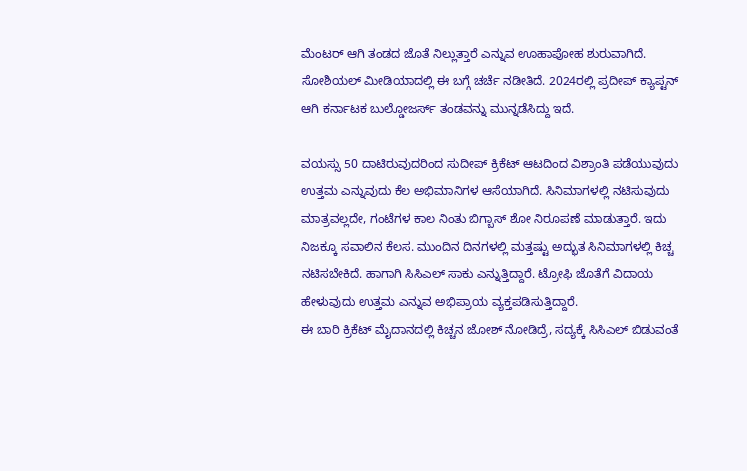ಮೆಂಟರ್ ಆಗಿ ತಂಡದ ಜೊತೆ ನಿಲ್ಲುತ್ತಾರೆ ಎನ್ನುವ ಊಹಾಪೋಹ ಶುರುವಾಗಿದೆ. ಸೋಶಿಯಲ್ ಮೀಡಿಯಾದಲ್ಲಿ ಈ ಬಗ್ಗೆ ಚರ್ಚೆ ನಡೀತಿದೆ. 2024ರಲ್ಲಿ ಪ್ರದೀಪ್ ಕ್ಯಾಪ್ಟನ್ ಆಗಿ ಕರ್ನಾಟಕ ಬುಲ್ಡೋಜರ್ಸ್ ತಂಡವನ್ನು ಮುನ್ನಡೆಸಿದ್ದು ಇದೆ.

ವಯಸ್ಸು 50 ದಾಟಿರುವುದರಿಂದ ಸುದೀಪ್ ಕ್ರಿಕೆಟ್ ಆಟದಿಂದ ವಿಶ್ರಾಂತಿ ಪಡೆಯುವುದು ಉತ್ತಮ ಎನ್ನುವುದು ಕೆಲ ಅಭಿಮಾನಿಗಳ ಆಸೆಯಾಗಿದೆ. ಸಿನಿಮಾಗಳಲ್ಲಿ ನಟಿಸುವುದು ಮಾತ್ರವಲ್ಲದೇ, ಗಂಟೆಗಳ ಕಾಲ ನಿಂತು ಬಿಗ್ಬಾಸ್ ಶೋ ನಿರೂಪಣೆ ಮಾಡುತ್ತಾರೆ. ಇದು ನಿಜಕ್ಕೂ ಸವಾಲಿನ ಕೆಲಸ. ಮುಂದಿನ ದಿನಗಳಲ್ಲಿ ಮತ್ತಷ್ಟು ಅದ್ಭುತ ಸಿನಿಮಾಗಳಲ್ಲಿ ಕಿಚ್ಚ ನಟಿಸಬೇಕಿದೆ. ಹಾಗಾಗಿ ಸಿಸಿಎಲ್ ಸಾಕು ಎನ್ನುತ್ತಿದ್ದಾರೆ. ಟ್ರೋಫಿ ಜೊತೆಗೆ ವಿದಾಯ ಹೇಳುವುದು ಉತ್ತಮ ಎನ್ನುವ ಅಭಿಪ್ರಾಯ ವ್ಯಕ್ತಪಡಿಸುತ್ತಿದ್ದಾರೆ.
ಈ ಬಾರಿ ಕ್ರಿಕೆಟ್ ಮೈದಾನದಲ್ಲಿ ಕಿಚ್ಚನ ಜೋಶ್ ನೋಡಿದ್ರೆ, ಸದ್ಯಕ್ಕೆ ಸಿಸಿಎಲ್ ಬಿಡುವಂತೆ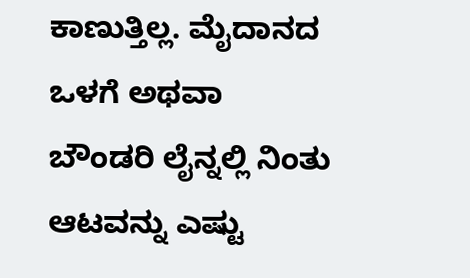ಕಾಣುತ್ತಿಲ್ಲ. ಮೈದಾನದ ಒಳಗೆ ಅಥವಾ ಬೌಂಡರಿ ಲೈನ್ನಲ್ಲಿ ನಿಂತು ಆಟವನ್ನು ಎಷ್ಟು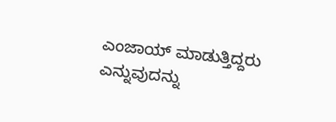ಎಂಜಾಯ್ ಮಾಡುತ್ತಿದ್ದರು ಎನ್ನುವುದನ್ನು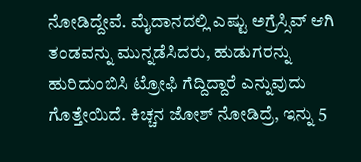ನೋಡಿದ್ದೇವೆ. ಮೈದಾನದಲ್ಲಿ ಎಷ್ಟು ಅಗ್ರೆಸ್ಸಿವ್ ಆಗಿ ತಂಡವನ್ನು ಮುನ್ನಡೆಸಿದರು, ಹುಡುಗರನ್ನು ಹುರಿದುಂಬಿಸಿ ಟ್ರೋಫಿ ಗೆದ್ದಿದ್ದಾರೆ ಎನ್ನುವುದು ಗೊತ್ತೇಯಿದೆ. ಕಿಚ್ಚನ ಜೋಶ್ ನೋಡಿದ್ರೆ, ಇನ್ನು 5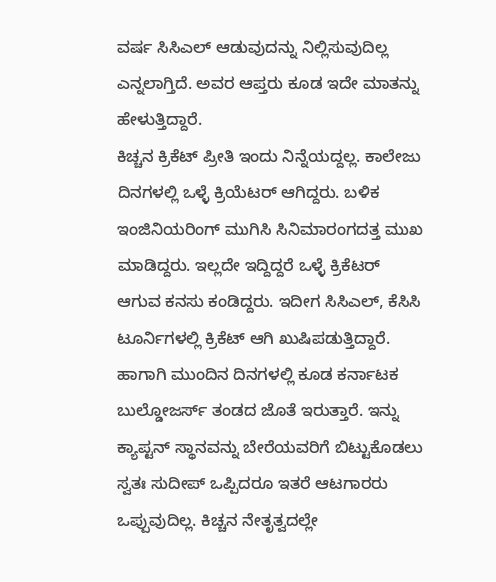ವರ್ಷ ಸಿಸಿಎಲ್ ಆಡುವುದನ್ನು ನಿಲ್ಲಿಸುವುದಿಲ್ಲ ಎನ್ನಲಾಗ್ತಿದೆ. ಅವರ ಆಪ್ತರು ಕೂಡ ಇದೇ ಮಾತನ್ನು ಹೇಳುತ್ತಿದ್ದಾರೆ.
ಕಿಚ್ಚನ ಕ್ರಿಕೆಟ್ ಪ್ರೀತಿ ಇಂದು ನಿನ್ನೆಯದ್ದಲ್ಲ. ಕಾಲೇಜು ದಿನಗಳಲ್ಲಿ ಒಳ್ಳೆ ಕ್ರಿಯೆಟರ್ ಆಗಿದ್ದರು. ಬಳಿಕ ಇಂಜಿನಿಯರಿಂಗ್ ಮುಗಿಸಿ ಸಿನಿಮಾರಂಗದತ್ತ ಮುಖ ಮಾಡಿದ್ದರು. ಇಲ್ಲದೇ ಇದ್ದಿದ್ದರೆ ಒಳ್ಳೆ ಕ್ರಿಕೆಟರ್ ಆಗುವ ಕನಸು ಕಂಡಿದ್ದರು. ಇದೀಗ ಸಿಸಿಎಲ್, ಕೆಸಿಸಿ ಟೂರ್ನಿಗಳಲ್ಲಿ ಕ್ರಿಕೆಟ್ ಆಗಿ ಖುಷಿಪಡುತ್ತಿದ್ದಾರೆ. ಹಾಗಾಗಿ ಮುಂದಿನ ದಿನಗಳಲ್ಲಿ ಕೂಡ ಕರ್ನಾಟಕ ಬುಲ್ಡೋಜರ್ಸ್ ತಂಡದ ಜೊತೆ ಇರುತ್ತಾರೆ. ಇನ್ನು ಕ್ಯಾಪ್ಟನ್ ಸ್ಥಾನವನ್ನು ಬೇರೆಯವರಿಗೆ ಬಿಟ್ಟುಕೊಡಲು ಸ್ವತಃ ಸುದೀಪ್ ಒಪ್ಪಿದರೂ ಇತರೆ ಆಟಗಾರರು ಒಪ್ಪುವುದಿಲ್ಲ. ಕಿಚ್ಚನ ನೇತೃತ್ವದಲ್ಲೇ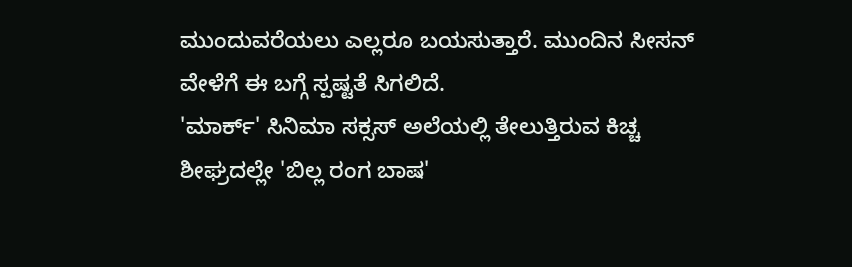ಮುಂದುವರೆಯಲು ಎಲ್ಲರೂ ಬಯಸುತ್ತಾರೆ. ಮುಂದಿನ ಸೀಸನ್ ವೇಳೆಗೆ ಈ ಬಗ್ಗೆ ಸ್ಪಷ್ಟತೆ ಸಿಗಲಿದೆ.
'ಮಾರ್ಕ್' ಸಿನಿಮಾ ಸಕ್ಸಸ್ ಅಲೆಯಲ್ಲಿ ತೇಲುತ್ತಿರುವ ಕಿಚ್ಚ ಶೀಘ್ರದಲ್ಲೇ 'ಬಿಲ್ಲ ರಂಗ ಬಾಷ'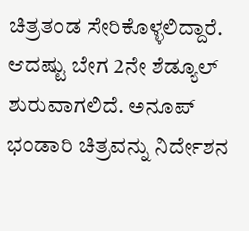ಚಿತ್ರತಂಡ ಸೇರಿಕೊಳ್ಳಲಿದ್ದಾರೆ. ಆದಷ್ಟು ಬೇಗ 2ನೇ ಶೆಡ್ಯೂಲ್ ಶುರುವಾಗಲಿದೆ. ಅನೂಪ್ ಭಂಡಾರಿ ಚಿತ್ರವನ್ನು ನಿರ್ದೇಶನ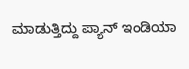ಮಾಡುತ್ತಿದ್ದು ಪ್ಯಾನ್ ಇಂಡಿಯಾ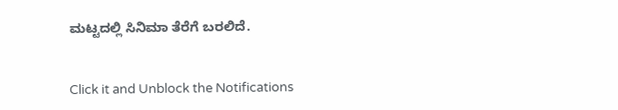ಮಟ್ಟದಲ್ಲಿ ಸಿನಿಮಾ ತೆರೆಗೆ ಬರಲಿದೆ.


Click it and Unblock the Notifications